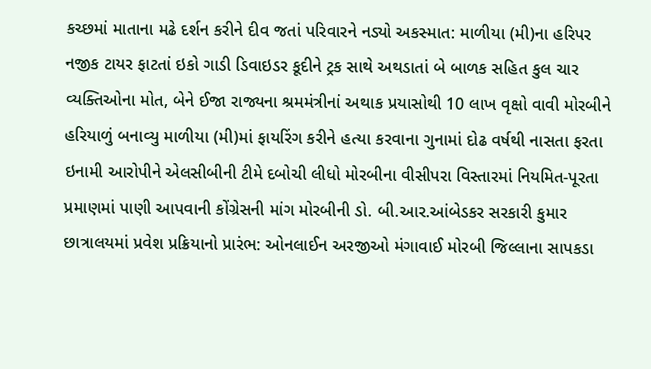કચ્છમાં માતાના મઢે દર્શન કરીને દીવ જતાં પરિવારને નડ્યો અકસ્માત: માળીયા (મી)ના હરિપર નજીક ટાયર ફાટતાં ઇકો ગાડી ડિવાઇડર કૂદીને ટ્રક સાથે અથડાતાં બે બાળક સહિત કુલ ચાર વ્યક્તિઓના મોત, બેને ઈજા રાજ્યના શ્રમમંત્રીનાં અથાક પ્રયાસોથી 10 લાખ વૃક્ષો વાવી મોરબીને હરિયાળું બનાવ્યુ માળીયા (મી)માં ફાયરિંગ કરીને હત્યા કરવાના ગુનામાં દોઢ વર્ષથી નાસતા ફરતા ઇનામી આરોપીને એલસીબીની ટીમે દબોચી લીધો મોરબીના વીસીપરા વિસ્તારમાં નિયમિત-પૂરતા પ્રમાણમાં પાણી આપવાની કોંગ્રેસની માંગ મોરબીની ડો. બી.આર.આંબેડકર સરકારી કુમાર છાત્રાલયમાં પ્રવેશ પ્રક્રિયાનો પ્રારંભ: ઓનલાઈન અરજીઓ મંગાવાઈ મોરબી જિલ્લાના સાપકડા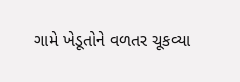ગામે ખેડૂતોને વળતર ચૂકવ્યા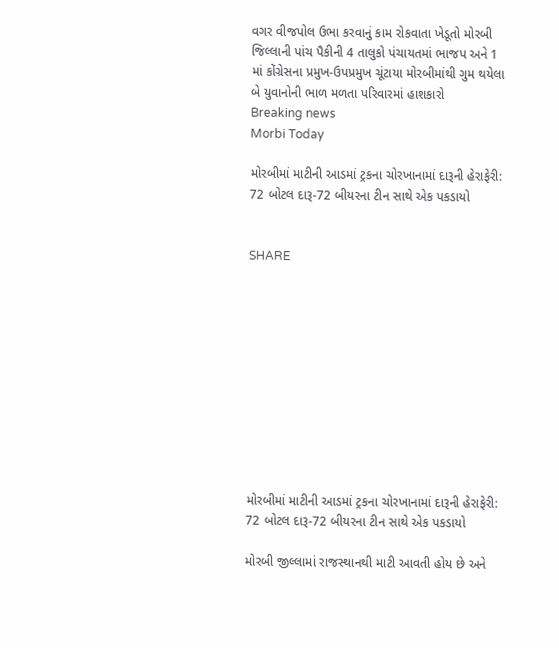વગર વીજપોલ ઉભા કરવાનું કામ રોકવાતા ખેડૂતો મોરબી જિલ્લાની પાંચ પૈકીની 4 તાલુકો પંચાયતમાં ભાજપ અને 1 માં કોંગ્રેસના પ્રમુખ-ઉપપ્રમુખ ચૂંટાયા મોરબીમાંથી ગુમ થયેલા બે યુવાનોની ભાળ મળતા પરિવારમાં હાશકારો
Breaking news
Morbi Today

મોરબીમાં માટીની આડમાં ટ્રકના ચોરખાનામાં દારૂની હેરાફેરી: 72 બોટલ દારૂ-72 બીયરના ટીન સાથે એક પકડાયો


SHARE











મોરબીમાં માટીની આડમાં ટ્રકના ચોરખાનામાં દારૂની હેરાફેરી: 72 બોટલ દારૂ-72 બીયરના ટીન સાથે એક પકડાયો

મોરબી જીલ્લામાં રાજસ્થાનથી માટી આવતી હોય છે અને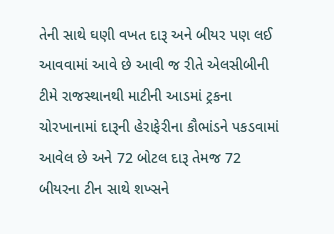તેની સાથે ઘણી વખત દારૂ અને બીયર પણ લઈ આવવામાં આવે છે આવી જ રીતે એલસીબીની ટીમે રાજસ્થાનથી માટીની આડમાં ટ્રકના ચોરખાનામાં દારૂની હેરાફેરીના કૌભાંડને પકડવામાં આવેલ છે અને 72 બોટલ દારૂ તેમજ 72 બીયરના ટીન સાથે શખ્સને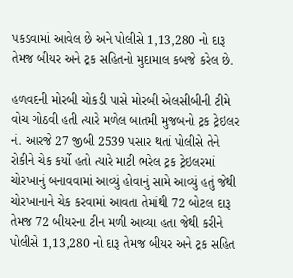પકડવામાં આવેલ છે અને પોલીસે 1,13,280 નો દારૂ તેમજ બીયર અને ટ્રક સહિતનો મુદામાલ કબજે કરેલ છે.

હળવદની મોરબી ચોકડી પાસે મોરબી એલસીબીની ટીમે વોચ ગોઠવી હતી ત્યારે મળેલ બાતમી મુજબનો ટ્રક ટ્રેઇલર નં. આરજે 27 જીબી 2539 પસાર થતાં પોલીસે તેને રોકીને ચેક કર્યો હતો ત્યારે માટી ભરેલ ટ્રક ટ્રેઇલરમાં ચોરખાનું બનાવવામાં આવ્યું હોવાનું સામે આવ્યું હતું જેથી ચોરખાનાને ચેક કરવામાં આવતા તેમાંથી 72 બોટલ દારૂ તેમજ 72 બીયરના ટીન મળી આવ્યા હતા જેથી કરીને પોલીસે 1,13,280 નો દારૂ તેમજ બીયર અને ટ્રક સહિત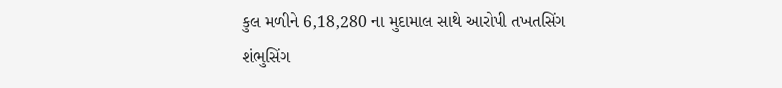કુલ મળીને 6,18,280 ના મુદામાલ સાથે આરોપી તખતસિંગ શંભુસિંગ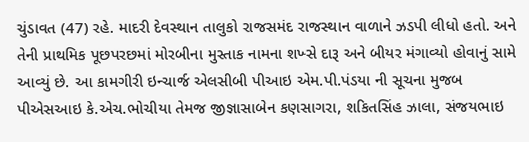ચુંડાવત (47) રહે. માદરી દેવસ્થાન તાલુકો રાજસમંદ રાજસ્થાન વાળાને ઝડપી લીધો હતો. અને તેની પ્રાથમિક પૂછપરછમાં મોરબીના મુસ્તાક નામના શખ્સે દારૂ અને બીયર મંગાવ્યો હોવાનું સામે આવ્યું છે. આ કામગીરી ઇન્ચાર્જ એલસીબી પીઆઇ એમ.પી.પંડયા ની સૂચના મુજબ પીએસઆઇ કે.એચ.ભોચીયા તેમજ જીજ્ઞાસાબેન કણસાગરા, શકિતસિંહ ઝાલા, સંજયભાઇ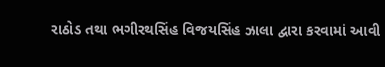રાઠોડ તથા ભગીરથસિંહ વિજયસિંહ ઝાલા દ્વારા કરવામાં આવી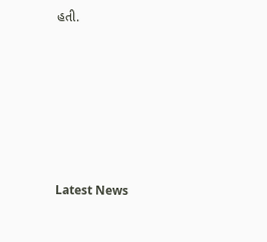હતી.






Latest News